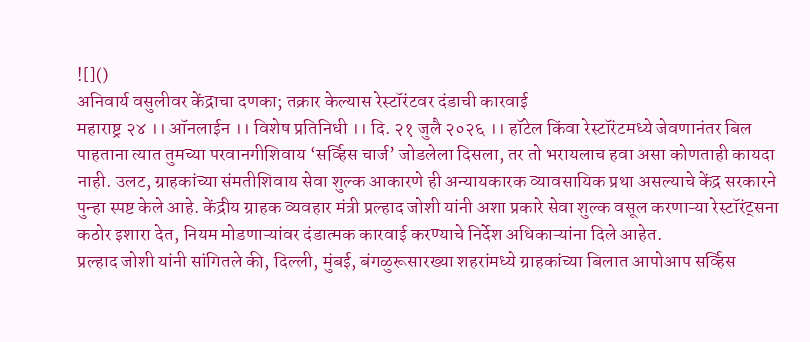![]()
अनिवार्य वसुलीवर केंद्राचा दणका; तक्रार केल्यास रेस्टॉरंटवर दंडाची कारवाई
महाराष्ट्र २४ ।। ऑनलाईन ।। विशेष प्रतिनिधी ।। दि. २१ जुलै २०२६ ।। हॉटेल किंवा रेस्टॉरंटमध्ये जेवणानंतर बिल पाहताना त्यात तुमच्या परवानगीशिवाय ‘सर्व्हिस चार्ज’ जोडलेला दिसला, तर तो भरायलाच हवा असा कोणताही कायदा नाही. उलट, ग्राहकांच्या संमतीशिवाय सेवा शुल्क आकारणे ही अन्यायकारक व्यावसायिक प्रथा असल्याचे केंद्र सरकारने पुन्हा स्पष्ट केले आहे. केंद्रीय ग्राहक व्यवहार मंत्री प्रल्हाद जोशी यांनी अशा प्रकारे सेवा शुल्क वसूल करणाऱ्या रेस्टॉरंट्सना कठोर इशारा देत, नियम मोडणाऱ्यांवर दंडात्मक कारवाई करण्याचे निर्देश अधिकाऱ्यांना दिले आहेत.
प्रल्हाद जोशी यांनी सांगितले की, दिल्ली, मुंबई, बंगळुरूसारख्या शहरांमध्ये ग्राहकांच्या बिलात आपोआप सर्व्हिस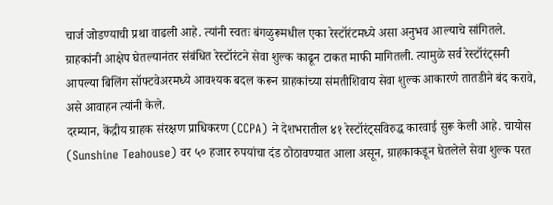चार्ज जोडण्याची प्रथा वाढली आहे. त्यांनी स्वतः बंगळुरूमधील एका रेस्टॉरंटमध्ये असा अनुभव आल्याचे सांगितले. ग्राहकांनी आक्षेप घेतल्यानंतर संबंधित रेस्टॉरंटने सेवा शुल्क काढून टाकत माफी मागितली. त्यामुळे सर्व रेस्टॉरंट्सनी आपल्या बिलिंग सॉफ्टवेअरमध्ये आवश्यक बदल करून ग्राहकांच्या संमतीशिवाय सेवा शुल्क आकारणे तातडीने बंद करावे, असे आवाहन त्यांनी केले.
दरम्यान, केंद्रीय ग्राहक संरक्षण प्राधिकरण (CCPA) ने देशभरातील ४१ रेस्टॉरंट्सविरुद्ध कारवाई सुरू केली आहे. चायोस (Sunshine Teahouse) वर ५० हजार रुपयांचा दंड ठोठावण्यात आला असून, ग्राहकाकडून घेतलेले सेवा शुल्क परत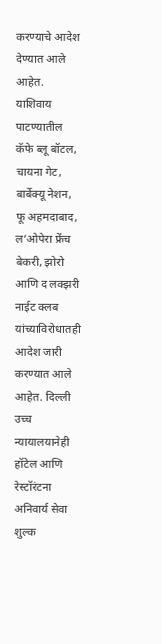करण्याचे आदेश देण्यात आले आहेत. याशिवाय पाटण्यातील कॅफे ब्लू बॉटल, चायना गेट, बार्बेक्यू नेशन, फू अहमदाबाद, ल’ओपेरा फ्रेंच बेकरी, झोरो आणि द लक्झरी नाईट क्लब यांच्याविरोधातही आदेश जारी करण्यात आले आहेत. दिल्ली उच्च न्यायालयानेही हॉटेल आणि रेस्टॉरंटना अनिवार्य सेवा शुल्क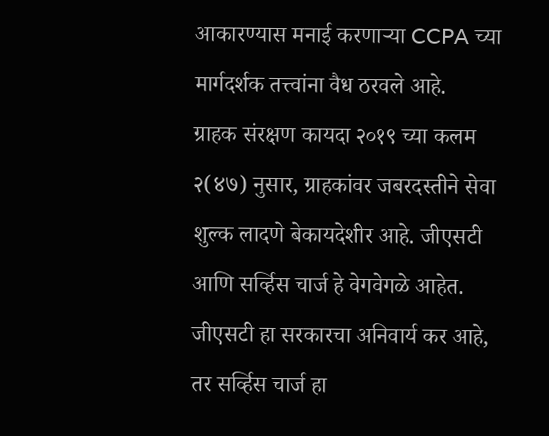आकारण्यास मनाई करणाऱ्या CCPA च्या मार्गदर्शक तत्त्वांना वैध ठरवले आहे.
ग्राहक संरक्षण कायदा २०१९ च्या कलम २(४७) नुसार, ग्राहकांवर जबरदस्तीने सेवा शुल्क लादणे बेकायदेशीर आहे. जीएसटी आणि सर्व्हिस चार्ज हे वेगवेगळे आहेत. जीएसटी हा सरकारचा अनिवार्य कर आहे, तर सर्व्हिस चार्ज हा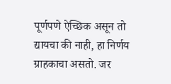पूर्णपणे ऐच्छिक असून तो द्यायचा की नाही, हा निर्णय ग्राहकाचा असतो. जर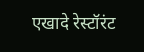एखादे रेस्टॉरंट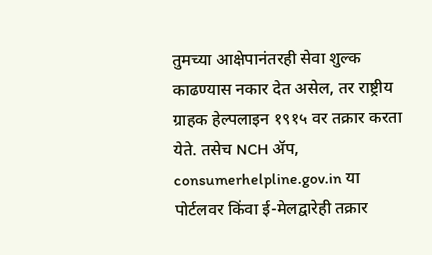तुमच्या आक्षेपानंतरही सेवा शुल्क काढण्यास नकार देत असेल, तर राष्ट्रीय ग्राहक हेल्पलाइन १९१५ वर तक्रार करता येते. तसेच NCH ॲप, consumerhelpline.gov.in या पोर्टलवर किंवा ई-मेलद्वारेही तक्रार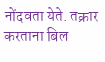नोंदवता येते. तक्रार करताना बिल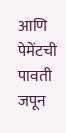आणि पेमेंटची पावती जपून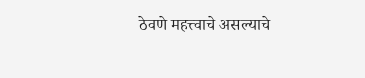ठेवणे महत्त्वाचे असल्याचे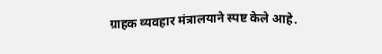ग्राहक व्यवहार मंत्रालयाने स्पष्ट केले आहे.